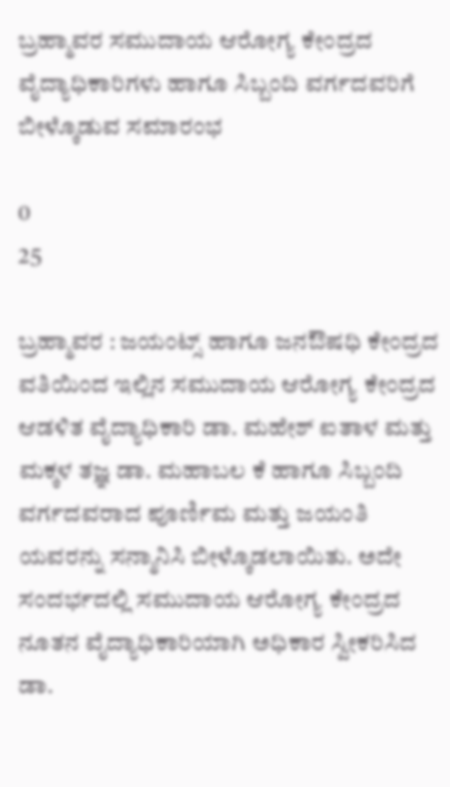ಬ್ರಹ್ಮಾವರ ಸಮುದಾಯ ಆರೋಗ್ಯ ಕೇಂದ್ರದ ವೈದ್ಯಾಧಿಕಾರಿಗಳು ಹಾಗೂ ಸಿಬ್ಬಂದಿ ವರ್ಗದವರಿಗೆ ಬೀಳ್ಕೊಡುವ ಸಮಾರಂಭ

0
25

ಬ್ರಹ್ಮಾವರ : ಜಯಂಟ್ಸ್ ಹಾಗೂ ಜನಔಷಧಿ ಕೇಂದ್ರದ ವತಿಯಿಂದ ಇಲ್ಲಿನ ಸಮುದಾಯ ಆರೋಗ್ಯ ಕೇಂದ್ರದ ಆಡಳಿತ ವೈದ್ಯಾಧಿಕಾರಿ ಡಾ. ಮಹೇಶ್ ಐತಾಳ ಮತ್ತು ಮಕ್ಕಳ ತಜ್ಞ ಡಾ. ಮಹಾಬಲ ಕೆ ಹಾಗೂ ಸಿಬ್ಬಂದಿ ವರ್ಗದವರಾದ ಪೂರ್ಣಿಮ ಮತ್ತು ಜಯಂತಿ ಯವರನ್ನು ಸನ್ಮಾನಿಸಿ ಬೀಳ್ಕೊಡಲಾಯಿತು. ಅದೇ ಸಂದರ್ಭದಲ್ಲಿ ಸಮುದಾಯ ಆರೋಗ್ಯ ಕೇಂದ್ರದ ನೂತನ ವೈದ್ಯಾಧಿಕಾರಿಯಾಗಿ ಅಧಿಕಾರ ಸ್ವೀಕರಿಸಿದ ಡಾ.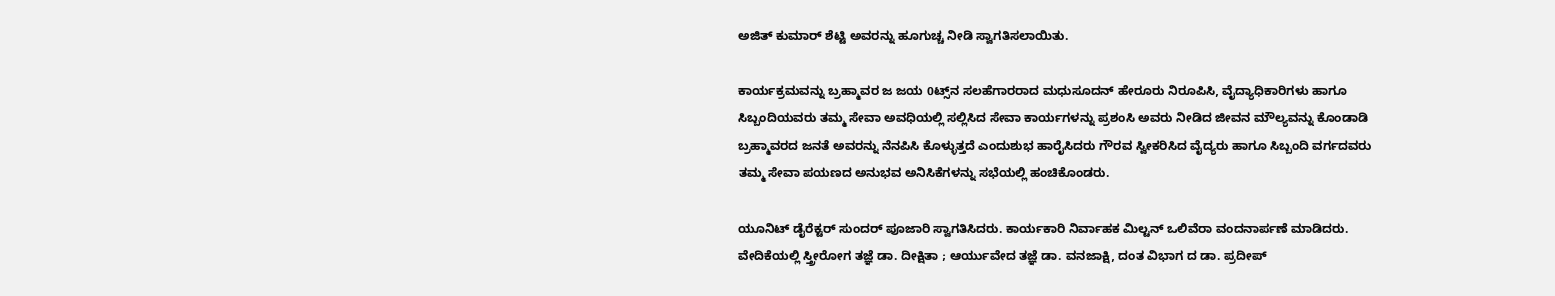ಅಜಿತ್ ಕುಮಾರ್ ಶೆಟ್ಟಿ ಅವರನ್ನು ಹೂಗುಚ್ಚ ನೀಡಿ ಸ್ವಾಗತಿಸಲಾಯಿತು.

ಕಾರ್ಯಕ್ರಮವನ್ನು ಬ್ರಹ್ಮಾವರ ಜ ಜಯ 0ಟ್ಸ್‌ನ ಸಲಹೆಗಾರರಾದ ಮಧುಸೂದನ್ ಹೇರೂರು ನಿರೂಪಿಸಿ, ವೈದ್ಯಾಧಿಕಾರಿಗಳು ಹಾಗೂ ಸಿಬ್ಬಂದಿಯವರು ತಮ್ಮ ಸೇವಾ ಅವಧಿಯಲ್ಲಿ ಸಲ್ಲಿಸಿದ ಸೇವಾ ಕಾರ್ಯಗಳನ್ನು ಪ್ರಶಂಸಿ ಅವರು ನೀಡಿದ ಜೀವನ ಮೌಲ್ಯವನ್ನು ಕೊಂಡಾಡಿ ಬ್ರಹ್ಮಾವರದ ಜನತೆ ಅವರನ್ನು ನೆನಪಿಸಿ ಕೊಳ್ಳುತ್ತದೆ ಎಂದುಶುಭ ಹಾರೈಸಿದರು ಗೌರವ ಸ್ವೀಕರಿಸಿದ ವೈದ್ಯರು ಹಾಗೂ ಸಿಬ್ಬಂದಿ ವರ್ಗದವರು ತಮ್ಮ ಸೇವಾ ಪಯಣದ ಅನುಭವ ಅನಿಸಿಕೆಗಳನ್ನು ಸಭೆಯಲ್ಲಿ ಹಂಚಿಕೊಂಡರು.

ಯೂನಿಟ್ ಡೈರೆಕ್ಟರ್ ಸುಂದರ್ ಪೂಜಾರಿ ಸ್ವಾಗತಿಸಿದರು. ಕಾರ್ಯಕಾರಿ ನಿರ್ವಾಹಕ ಮಿಲ್ಟನ್ ಒಲಿವೆರಾ ವಂದನಾರ್ಪಣೆ ಮಾಡಿದರು. ವೇದಿಕೆಯಲ್ಲಿ ಸ್ತ್ರೀರೋಗ ತಜ್ಞೆ ಡಾ. ದೀಕ್ಷಿತಾ ; ಆರ್ಯುವೇದ ತಜ್ಞೆ ಡಾ. ವನಜಾಕ್ಷಿ, ದಂತ ವಿಭಾಗ ದ ಡಾ. ಪ್ರದೀಪ್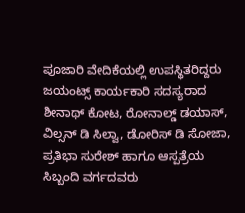ಪೂಜಾರಿ ವೇದಿಕೆಯಲ್ಲಿ ಉಪಸ್ಥಿತರಿದ್ದರು ಜಯಂಟ್ಸ್ ಕಾರ್ಯಕಾರಿ ಸದಸ್ಯರಾದ ಶೀನಾಥ್ ಕೋಟ, ರೋನಾಲ್ಡ್ ಡಯಾಸ್, ವಿಲ್ಸನ್ ಡಿ ಸಿಲ್ವಾ, ಡೋರಿಸ್ ಡಿ ಸೋಜಾ, ಪ್ರತಿಭಾ ಸುರೇಶ್ ಹಾಗೂ ಆಸ್ಪತ್ರೆಯ ಸಿಬ್ಬಂದಿ ವರ್ಗದವರು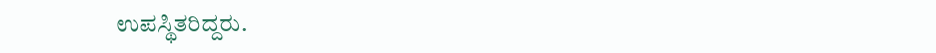ಉಪಸ್ಥಿತರಿದ್ದರು.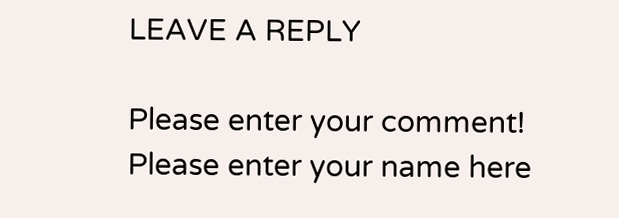LEAVE A REPLY

Please enter your comment!
Please enter your name here